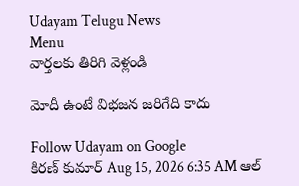Udayam Telugu News
Menu
వార్తలకు తిరిగి వెళ్లండి

మోదీ ఉంటే విభజన జరిగేది కాదు

Follow Udayam on Google
కిరణ్ కుమార్ Aug 15, 2026 6:35 AM ఆల్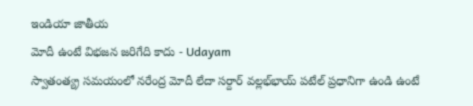ఇండియా జాతీయ
మోదీ ఉంటే విభజన జరిగేది కాదు - Udayam
స్వాతంత్య్ర సమయంలో నరేంద్ర మోదీ లేదా సర్దార్‌ వల్లభ్‌భాయ్‌ పటేల్‌ ప్రధానిగా ఉండి ఉంటే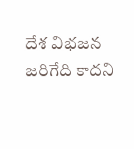దేశ విభజన జరిగేది కాదని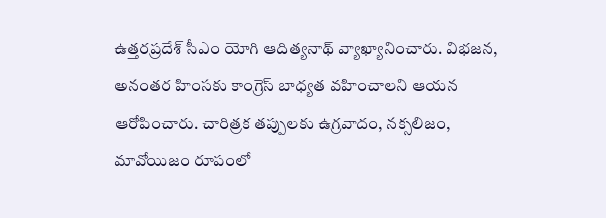ఉత్తరప్రదేశ్‌ సీఎం యోగి ఆదిత్యనాథ్‌ వ్యాఖ్యానించారు. విభజన, అనంతర హింసకు కాంగ్రెస్‌ బాధ్యత వహించాలని ఆయన ఆరోపించారు. చారిత్రక తప్పులకు ఉగ్రవాదం, నక్సలిజం, మావోయిజం రూపంలో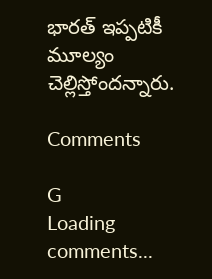భారత్‌ ఇప్పటికీ మూల్యం చెల్లిస్తోందన్నారు.

Comments

G
Loading comments...